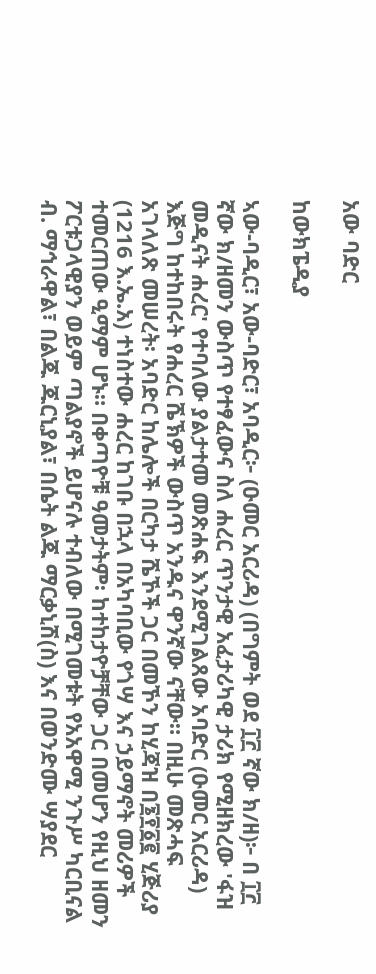አው ባድር

ከውክፔዲያ

ኣው-ባዲር፣ አው-ባድር፣ አባዲር፦ (ዑመር አርሪዳ) (በግምት ወደ ፲፫ ኛው ክ/ዘ)፦ በ ፲፫ ኛው ክ/ዘመን ውስጥ የተፃፈውና ስለ ሐረር ጥንታዊ አፈታሪካዊ ታሪክ የሚዘክረው 'ፋዝ መዲናት ሐረር' የተባለው ያልታተመ መጽሐፍ እንደሚገልጸው አባድር (ዑመር አርሪዳ) እጅግ ከተከበሩት የሐረር ሼኽዎች ውስጥ አንዱና ዋንኛው ናቸው። በዚሁ መጽሓፍ አገላለጽ መሠረት፡ አባድር ከሌሎች በርካታ ሼኾች ጋር በመኾን ከሂጃዝ በ፮፻፩፪ ሂጅሪያ (1216 እ.ኤ.አ) ተነስተው ሐረር ከገቡ በኋላ በአካባቢው የጎሣ እና ኃይማኖት መሪዎች ተመርጠው ዒማም ሆኑ። በቀጣዮቹ ዓመታትም፡ ከተከታዮቻቸው ጋር በመሆን የዚህ ዘመን ፖርቱጋላዊያን ወይም ጣልያኖች ይሆናሉ ተብለው በሚገመቱት የአአዋሚ ንጉሥ ካርቢናል ብ. ማኅራዋል፣ በልጁ ጁርኒያል፣ በሴት ልጁ ማርቃኒሽ(ስ) እና በወንድሙ ሣያደር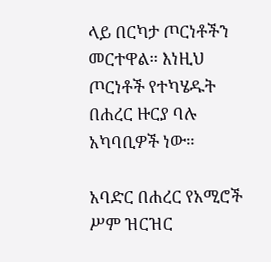ላይ በርካታ ጦርነቶችን መርተዋል። እነዚህ ጦርነቶች የተካሄዱት በሐረር ዙርያ ባሉ አካባቢዎች ነው።

አባድር በሐረር የአሚሮች ሥም ዝርዝር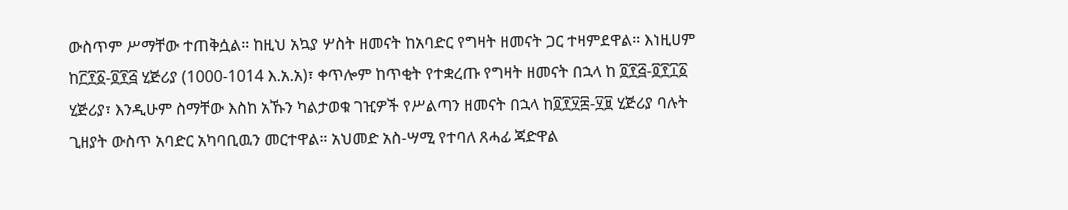ውስጥም ሥማቸው ተጠቅሷል። ከዚህ አኳያ ሦስት ዘመናት ከአባድር የግዛት ዘመናት ጋር ተዛምደዋል። እነዚሀም ከ፫፻፩-፬፻፭ ሂጅሪያ (1000-1014 እ.አ.አ)፣ ቀጥሎም ከጥቂት የተቋረጡ የግዛት ዘመናት በኋላ ከ ፬፻፭-፬፻፲፩ ሂጅሪያ፣ እንዲሁም ስማቸው እስከ አኹን ካልታወቁ ገዢዎች የሥልጣን ዘመናት በኋላ ከ፬፻፶፰-፶፱ ሂጅሪያ ባሉት ጊዘያት ውስጥ አባድር አካባቢዉን መርተዋል። አህመድ አስ-ሣሚ የተባለ ጸሓፊ ጃድዋል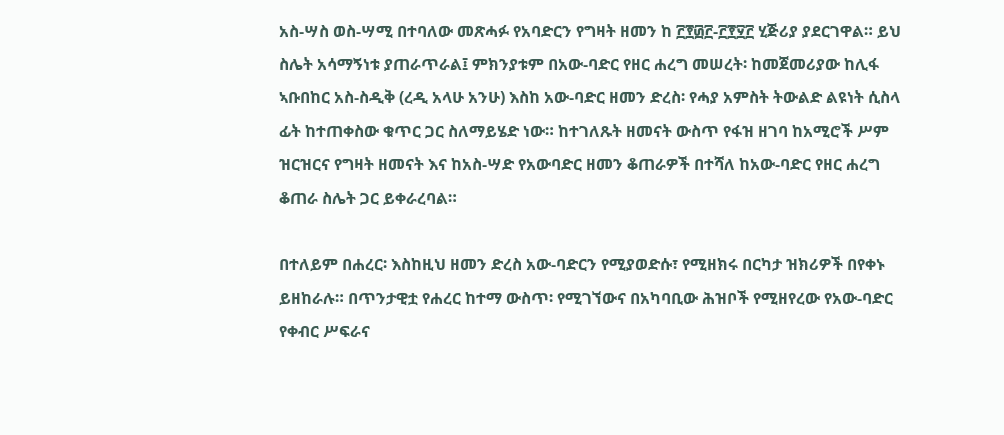አስ-ሣስ ወስ-ሣሚ በተባለው መጽሓፉ የአባድርን የግዛት ዘመን ከ ፫፻፴፫-፫፻፶፫ ሂጅሪያ ያደርገዋል። ይህ ስሌት አሳማኝነቱ ያጠራጥራል፤ ምክንያቱም በአው-ባድር የዘር ሐረግ መሠረት፡ ከመጀመሪያው ከሊፋ ኣቡበከር አስ-ስዲቅ (ረዲ አላሁ አንሁ) እስከ አው-ባድር ዘመን ድረስ፡ የሓያ አምስት ትውልድ ልዩነት ሲስላ ፊት ከተጠቀስው ቁጥር ጋር ስለማይሄድ ነው። ከተገለጹት ዘመናት ውስጥ የፋዝ ዘገባ ከአሚሮች ሥም ዝርዝርና የግዛት ዘመናት እና ከአስ-ሣድ የአውባድር ዘመን ቆጠራዎች በተሻለ ከአው-ባድር የዘር ሐረግ ቆጠራ ስሌት ጋር ይቀራረባል።

በተለይም በሐረር፡ እስከዚህ ዘመን ድረስ አው-ባድርን የሚያወድሱ፣ የሚዘክሩ በርካታ ዝክሪዎች በየቀኑ ይዘከራሉ። በጥንታዊቷ የሐረር ከተማ ውስጥ፡ የሚገኘውና በአካባቢው ሕዝቦች የሚዘየረው የአው-ባድር የቀብር ሥፍራና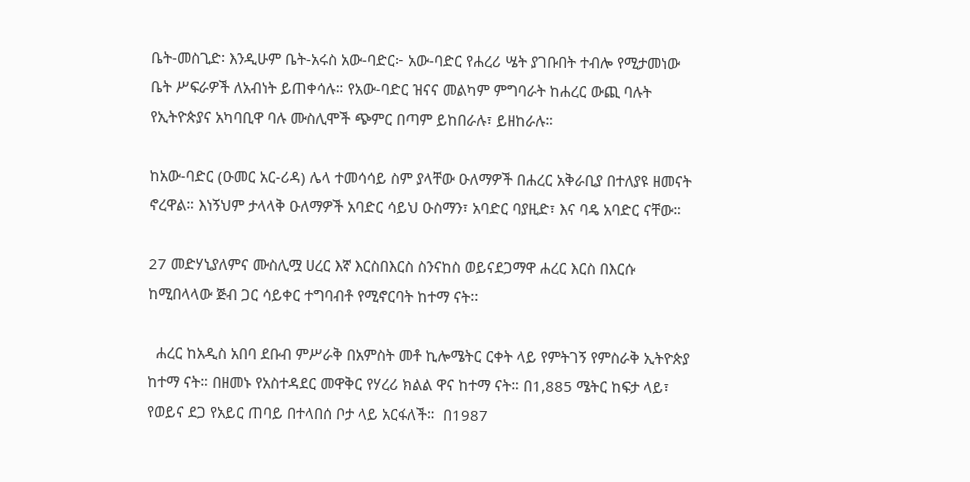ቤት-መስጊድ፡ እንዲሁም ቤት-አሩስ አው-ባድር፦ አው-ባድር የሐረሪ ሤት ያገቡበት ተብሎ የሚታመነው ቤት ሥፍራዎች ለአብነት ይጠቀሳሉ። የአው-ባድር ዝናና መልካም ምግባራት ከሐረር ውጪ ባሉት የኢትዮጵያና አካባቢዋ ባሉ ሙስሊሞች ጭምር በጣም ይከበራሉ፣ ይዘከራሉ።

ከአው-ባድር (ዑመር አር-ሪዳ) ሌላ ተመሳሳይ ስም ያላቸው ዑለማዎች በሐረር አቅራቢያ በተለያዩ ዘመናት ኖረዋል። እነኝህም ታላላቅ ዑለማዎች አባድር ሳይህ ዑስማን፣ አባድር ባያዚድ፣ እና ባዴ አባድር ናቸው።

27 መድሃኒያለምና ሙስሊሟ ሀረር እኛ እርስበእርስ ስንናከስ ወይናደጋማዋ ሐረር እርስ በእርሱ ከሚበላላው ጅብ ጋር ሳይቀር ተግባብቶ የሚኖርባት ከተማ ናት፡፡

  ሐረር ከአዲስ አበባ ደቡብ ምሥራቅ በአምስት መቶ ኪሎሜትር ርቀት ላይ የምትገኝ የምስራቅ ኢትዮጵያ ከተማ ናት። በዘመኑ የአስተዳደር መዋቅር የሃረሪ ክልል ዋና ከተማ ናት። በ1,885 ሜትር ከፍታ ላይ፣ የወይና ደጋ የአይር ጠባይ በተላበሰ ቦታ ላይ አርፋለች።  በ1987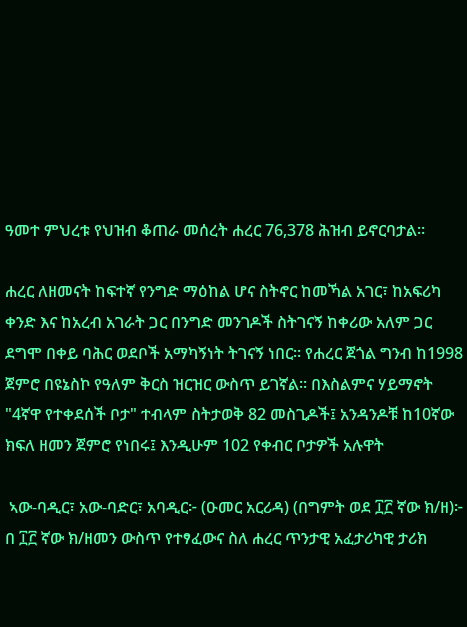ዓመተ ምህረቱ የህዝብ ቆጠራ መሰረት ሐረር 76,378 ሕዝብ ይኖርባታል።

ሐረር ለዘመናት ከፍተኛ የንግድ ማዕከል ሆና ስትኖር ከመኻል አገር፣ ከአፍሪካ ቀንድ እና ከአረብ አገራት ጋር በንግድ መንገዶች ስትገናኝ ከቀሪው አለም ጋር ደግሞ በቀይ ባሕር ወደቦች አማካኝነት ትገናኝ ነበር። የሐረር ጀጎል ግንብ ከ1998 ጀምሮ በዩኔስኮ የዓለም ቅርስ ዝርዝር ውስጥ ይገኛል። በእስልምና ሃይማኖት "4ኛዋ የተቀደሰች ቦታ" ተብላም ስትታወቅ 82 መስጊዶች፤ አንዳንዶቹ ከ10ኛው ክፍለ ዘመን ጀምሮ የነበሩ፤ እንዲሁም 102 የቀብር ቦታዎች አሉዋት

 ኣው-ባዲር፣ አው-ባድር፣ አባዲር፦ (ዑመር አርሪዳ) (በግምት ወደ ፲፫ ኛው ክ/ዘ)፦ በ ፲፫ ኛው ክ/ዘመን ውስጥ የተፃፈውና ስለ ሐረር ጥንታዊ አፈታሪካዊ ታሪክ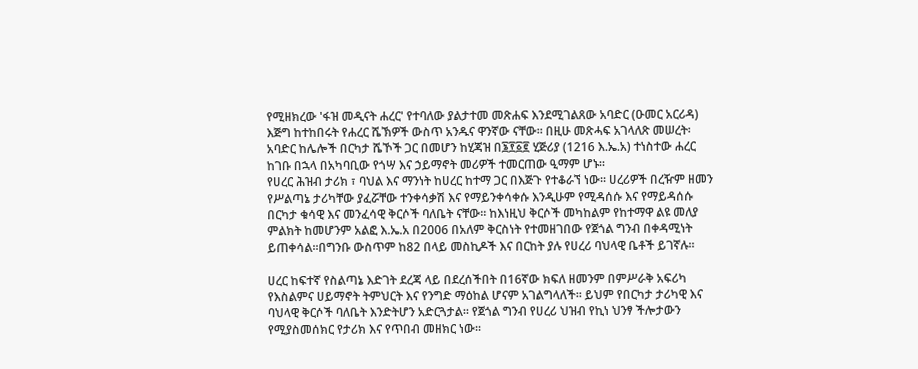የሚዘክረው 'ፋዝ መዲናት ሐረር' የተባለው ያልታተመ መጽሐፍ እንደሚገልጸው አባድር (ዑመር አርሪዳ) እጅግ ከተከበሩት የሐረር ሼኽዎች ውስጥ አንዱና ዋንኛው ናቸው። በዚሁ መጽሓፍ አገላለጽ መሠረት፡ አባድር ከሌሎች በርካታ ሼኾች ጋር በመሆን ከሂጃዝ በ፮፻፩፪ ሂጅሪያ (1216 እ.ኤ.አ) ተነስተው ሐረር ከገቡ በኋላ በአካባቢው የጎሣ እና ኃይማኖት መሪዎች ተመርጠው ዒማም ሆኑ።
የሀረር ሕዝብ ታሪክ ፣ ባህል እና ማንነት ከሀረር ከተማ ጋር በእጅጉ የተቆራኘ ነው፡፡ ሀረሪዎች በረዥም ዘመን የሥልጣኔ ታሪካቸው ያፈሯቸው ተንቀሳቃሽ እና የማይንቀሳቀሱ እንዲሁም የሚዳሰሱ እና የማይዳሰሱ በርካታ ቁሳዊ እና መንፈሳዊ ቅርሶች ባለቤት ናቸው፡፡ ከእነዚህ ቅርሶች መካከልም የከተማዋ ልዩ መለያ ምልክት ከመሆንም አልፎ እ.ኤ.አ በ2006 በአለም ቅርስነት የተመዘገበው የጀጎል ግንብ በቀዳሚነት ይጠቀሳል፡፡በግንቡ ውስጥም ከ82 በላይ መስኪዶች እና በርከት ያሉ የሀረሪ ባህላዊ ቤቶች ይገኛሉ፡፡

ሀረር ከፍተኛ የስልጣኔ እድገት ደረጃ ላይ በደረሰችበት በ16ኛው ክፍለ ዘመንም በምሥራቅ አፍሪካ የእስልምና ሀይማኖት ትምህርት እና የንግድ ማዕከል ሆናም አገልግላለች፡፡ ይህም የበርካታ ታሪካዊ እና ባህላዊ ቅርሶች ባለቤት እንድትሆን አድርጓታል፡፡ የጀጎል ግንብ የሀረሪ ህዝብ የኪነ ህንፃ ችሎታውን የሚያስመሰክር የታሪክ እና የጥበብ መዘክር ነው፡፡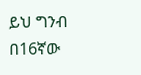ይህ ግንብ በ16ኛው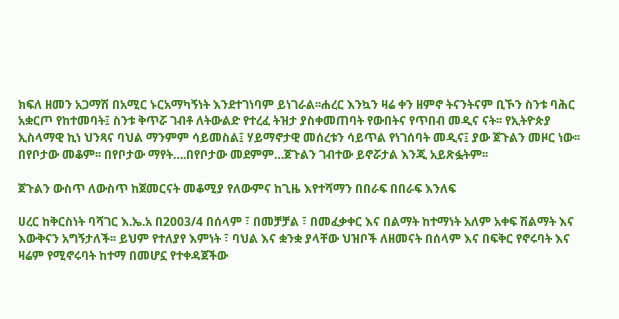ክፍለ ዘመን አጋማሽ በአሚር ኑርአማካኝነት እንደተገነባም ይነገራል፡፡ሐረር እንኳን ዛሬ ቀን ዘምኖ ትናንትናም ቢኾን ስንቱ ባሕር አቋርጦ የከተመባት፤ ስንቱ ቅጥሯ ገብቶ ለትውልድ የተረፈ ትዝታ ያስቀመጠባት የውበትና የጥበብ መዲና ናት፡፡ የኢትዮጵያ ኢስላማዊ ኪነ ህንጻና ባህል ማንምም ሳይመስል፤ ሃይማኖታዊ መሰረቱን ሳይጥል የነገሰባት መዲና፤ ያው ጀጉልን መዞር ነው፡፡ በየቦታው መቆም፡፡ በየቦታው ማየት….በየቦታው መደምም…ጀጉልን ገብተው ይኖሯታል እንጂ አይጽፏትም፡፡

ጀጉልን ውስጥ ለውስጥ ከጀመርናት መቆሚያ የለውምና ከጊዜ እየተሻማን በበራፍ በበራፍ እንለፍ

ሀረር ከቅርስነት ባሻገር እ.ኤ.አ በ2003/4 በሰላም ፣ በመቻቻል ፣ በመፈቃቀር እና በልማት ከተማነት አለም አቀፍ ሽልማት እና እውቅናን አግኝታለች፡፡ ይህም የተለያየ እምነት ፣ ባህል እና ቋንቋ ያላቸው ህዝቦች ለዘመናት በሰላም እና በፍቅር የኖሩባት እና ዛሬም የሚኖሩባት ከተማ በመሆኗ የተቀዳጀችው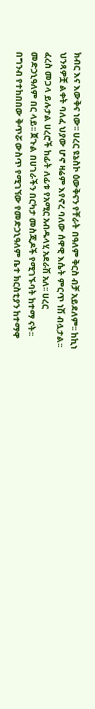ክብር እና እውቅና ነው፡፡ ሀረር ዩኔስኮ ዕውቅናን የቸራት በዓለም ቅርስ ብቻ አይደለም፡፡ ከኪነ ህንጻዎቿ ልቀት ባለፈ ህያው ሆኖ ዛሬም እየኖረ ባለው ሰዋዊ እሴት ምርጥ ነሽ ብሏታል፡፡ ፈረስ መጋላ ይሉታል ሀረሮች ከፊት ለፊቱ የአሚር አብዱላሂ አደራሽ አለ፡፡ ሀረር መድኃኒዓለም በር ላይ፡፡ ጀጉል በሀገራችን በርካታ መስጂዶች የሚገኙባት ከተማ ናት፡፡ በግንብ የተከበበው ቅጥሯ ውስጥ የሚገኘው የመድኃኒዓለም ቤተ ክርስቲያን ከተማዋ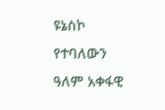ዩኔስኮ የተባለውን ዓለም አቀፋዊ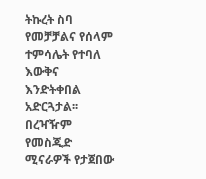ትኩረት ስባ የመቻቻልና የሰላም ተምሳሌት የተባለ እውቅና እንድትቀበል አድርጓታል፡፡ በረዣዥም የመስጂድ ሚናራዎች የታጀበው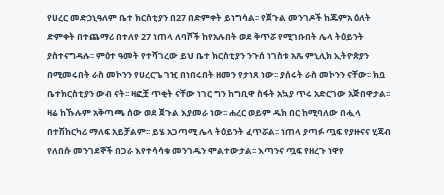የሀረር መድኃኒዓለም ቤተ ክርስቲያን በ27 በድምቀት ይነግሳል፡፡ የጀጉል መንገዶች ከጁምአ ዕለት ድምቀት በተጨማሪ በተለየ 27 ነጠላ ለባሾች ከየአሉበት ወደ ቅጥሯ የሚገቡበት ሌላ ትዕይንት ያስተናግዳሉ፡፡ ምዕተ ዓመት የተሻገረው ይህ ቤተ ክርስቲያን ንጉሰ ነገስቱ አጼ ምኒሊክ ኢትዮጵያን በሚመሩበት ራስ መኮንን የሀረርጌ ገዢ በነበሩበት ዘመን የታነጸ ነው፡፡ ያሰሩት ራስ መኮንን ናቸው፡፡ ክቧ ቤተክርስቲያን ውብ ናት፡፡ ዛፎቿ ጥቂት ናቸው ነገር ግን ከግቢዋ ስፋት አኳያ ጥሩ አድርገው አጅበዋታል፡፡ ዛሬ ከኹሉም አቅጣጫ ሰው ወደ ጀጉል እያመራ ነው፡፡ ሐረር ወይም ዱክ በር ከሚባለው በሗላ በተሽከርካሪ ማለፍ አይቻልም፡፡ ይሄ አጋጣሚ ሌላ ትዕይንት ፈጥሯል፡፡ ነጠላ ያጣፉ ጧፍ የያዙናና ሂጃብ የለበሱ መንገደኞች በጋራ እየተሳሳቁ መንገዱን ሞልተውታል፡፡ እጣንና ጧፍ የዘረጉ ነዋየ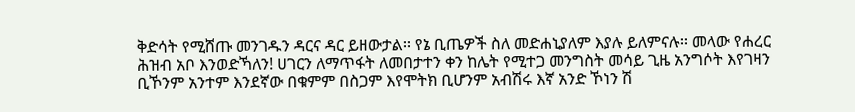ቅድሳት የሚሸጡ መንገዱን ዳርና ዳር ይዘውታል፡፡ የኔ ቢጤዎች ስለ መድሐኒያለም እያሉ ይለምናሉ፡፡ መላው የሐረር ሕዝብ አቦ እንወድኻለን! ሀገርን ለማጥፋት ለመበታተን ቀን ከሌት የሚተጋ መንግስት መሳይ ጊዜ አንግሶት እየገዛን ቢኾንም አንተም እንደኛው በቁምም በስጋም እየሞትክ ቢሆንም አብሽሩ እኛ አንድ ኾነን ሽ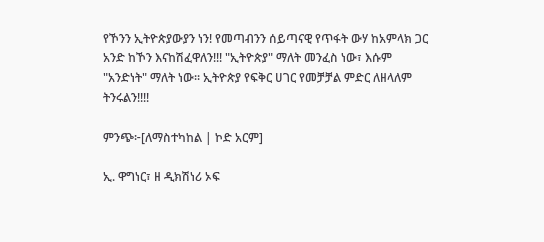የኾንን ኢትዮጵያውያን ነን! የመጣብንን ሰይጣናዊ የጥፋት ውሃ ከአምላክ ጋር አንድ ከኾን እናከሽፈዋለን!!! "ኢትዮጵያ" ማለት መንፈስ ነው፣ እሱም "አንድነት" ማለት ነው፡፡ ኢትዮጵያ የፍቅር ሀገር የመቻቻል ምድር ለዘላለም ትንሩልን!!!!

ምንጭ፦[ለማስተካከል | ኮድ አርም]

ኢ. ዋግነር፣ ዘ ዲክሽነሪ ኦፍ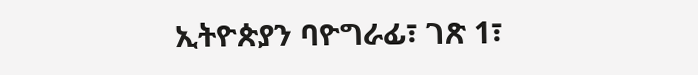ኢትዮጵያን ባዮግራፊ፣ ገጽ 1፣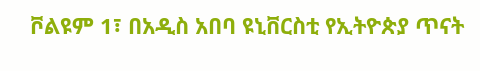ቮልዩም 1፣ በአዲስ አበባ ዩኒቨርስቲ የኢትዮጵያ ጥናት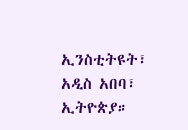ኢንስቲትዩት፣ አዲስ አበባ፣ ኢትዮጵያ።